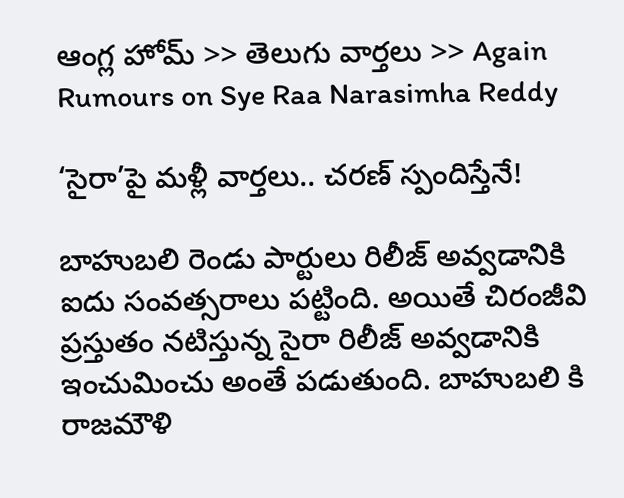ఆంగ్ల హోమ్ >> తెలుగు వార్తలు >> Again Rumours on Sye Raa Narasimha Reddy

‘సైరా’పై మళ్లీ వార్తలు.. చరణ్ స్పందిస్తేనే!

బాహుబలి రెండు పార్టులు రిలీజ్ అవ్వడానికి ఐదు సంవత్సరాలు పట్టింది. అయితే చిరంజీవి ప్రస్తుతం నటిస్తున్న సైరా రిలీజ్ అవ్వడానికి ఇంచుమించు అంతే పడుతుంది. బాహుబలి కి రాజమౌళి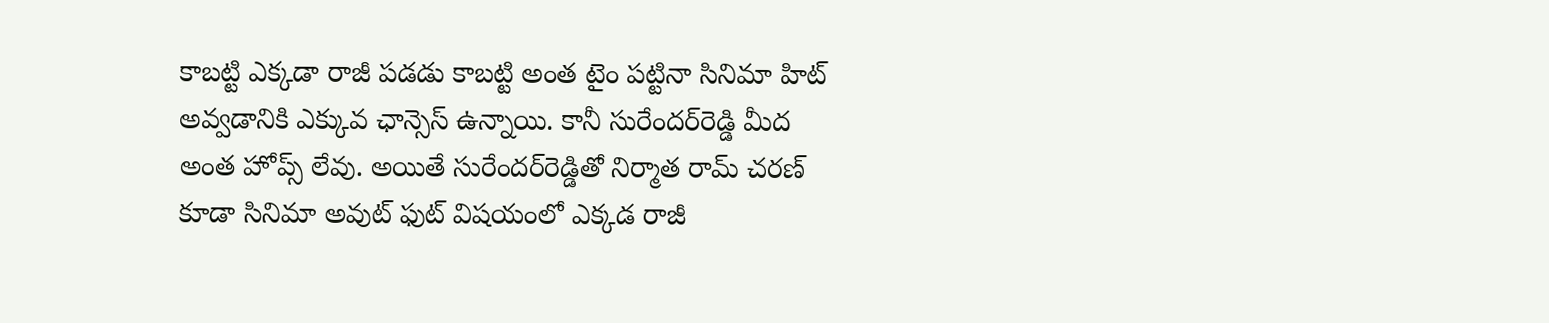కాబట్టి ఎక్కడా రాజీ పడడు కాబట్టి అంత టైం పట్టినా సినిమా హిట్ అవ్వడానికి ఎక్కువ ఛాన్సెస్ ఉన్నాయి. కానీ సురేందర్‌రెడ్డి మీద అంత హోప్స్ లేవు. అయితే సురేందర్‌రెడ్డితో నిర్మాత రామ్ చరణ్ కూడా సినిమా అవుట్ ఫుట్ విషయంలో ఎక్కడ రాజీ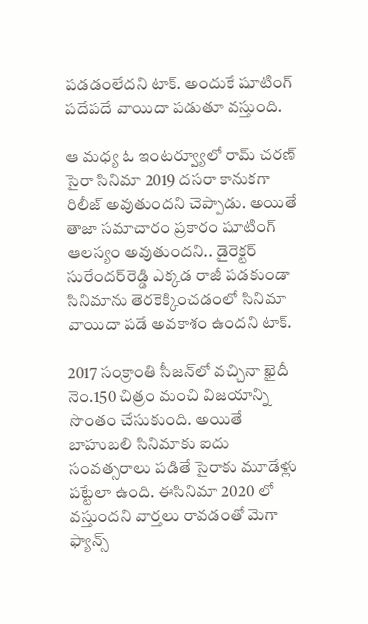పడడంలేదని టాక్. అందుకే షూటింగ్ పదేపదే వాయిదా పడుతూ వస్తుంది.

ఆ మధ్య ఓ ఇంటర్వ్యూలో రామ్ చరణ్ సైరా సినిమా 2019 దసరా కానుకగా రిలీజ్ అవుతుందని చెప్పాడు. అయితే తాజా సమాచారం ప్రకారం షూటింగ్ ఆలస్యం అవుతుందని.. డైరెక్టర్ సురేందర్‌రెడ్డి ఎక్కడ రాజీ పడకుండా సినిమాను తెరకెక్కించడంలో సినిమా వాయిదా పడే అవకాశం ఉందని టాక్.

2017 సంక్రాంతి సీజన్‌లో వచ్చినా ఖైదీ నెం.150 చిత్రం మంచి విజయాన్ని సొంతం చేసుకుంది. అయితే బాహుబలి సినిమాకు ఐదు సంవత్సరాలు పడితే సైరాకు మూడేళ్లు పట్టేలా ఉంది. ఈసినిమా 2020 లో వస్తుందని వార్తలు రావడంతో మెగా ఫ్యాన్స్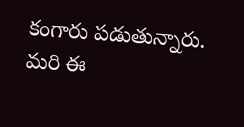కంగారు పడుతున్నారు. మరి ఈ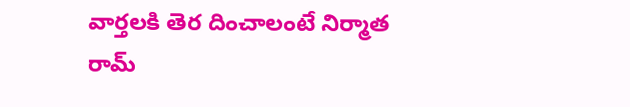వార్తలకి తెర దించాలంటే నిర్మాత రామ్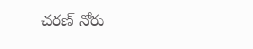చరణ్ నోరు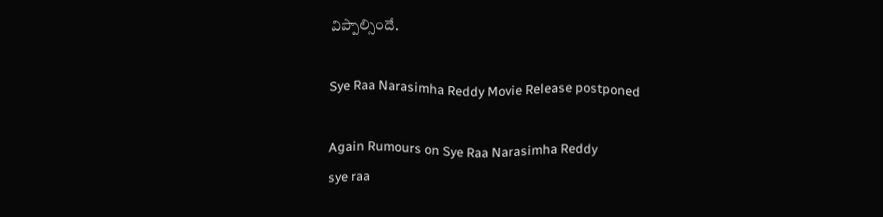విప్పాల్సిందే.

Sye Raa Narasimha Reddy Movie Release postponed

Again Rumours on Sye Raa Narasimha Reddy
sye raa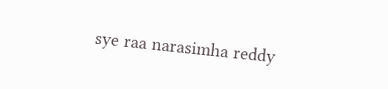sye raa narasimha reddy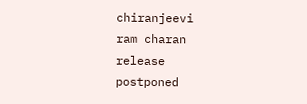chiranjeevi
ram charan
release
postponed